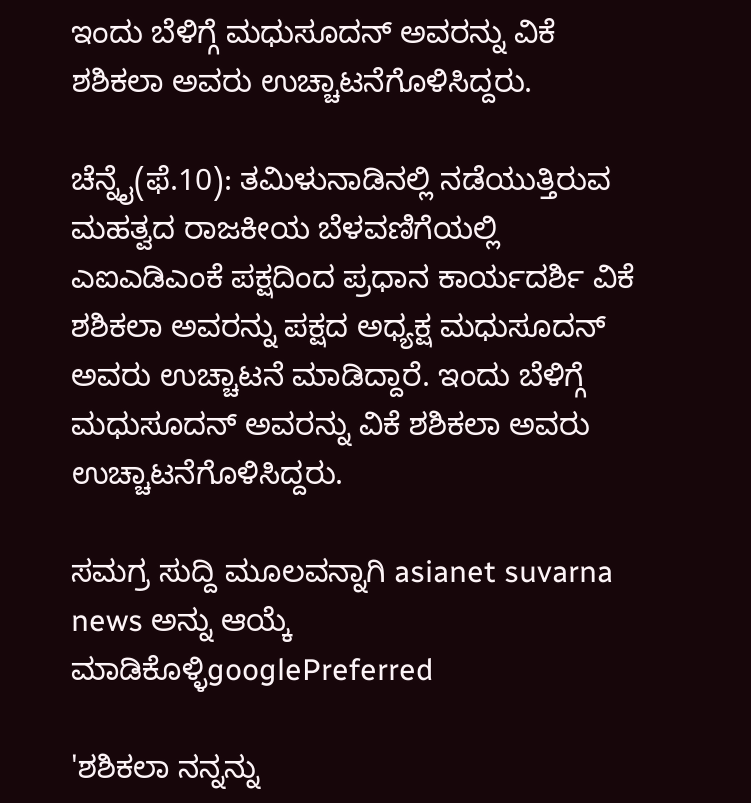ಇಂದು ಬೆಳಿಗ್ಗೆ ಮಧುಸೂದನ್ ಅವರನ್ನು ವಿಕೆ ಶಶಿಕಲಾ ಅವರು ಉಚ್ಚಾಟನೆಗೊಳಿಸಿದ್ದರು.

ಚೆನ್ನೈ(ಫೆ.10): ತಮಿಳುನಾಡಿನಲ್ಲಿ ನಡೆಯುತ್ತಿರುವ ಮಹತ್ವದ ರಾಜಕೀಯ ಬೆಳವಣಿಗೆಯಲ್ಲಿ ಎಐಎಡಿಎಂಕೆ ಪಕ್ಷದಿಂದ ಪ್ರಧಾನ ಕಾರ್ಯದರ್ಶಿ ವಿಕೆ ಶಶಿಕಲಾ ಅವರನ್ನು ಪಕ್ಷದ ಅಧ್ಯಕ್ಷ ಮಧುಸೂದನ್ ಅವರು ಉಚ್ಚಾಟನೆ ಮಾಡಿದ್ದಾರೆ. ಇಂದು ಬೆಳಿಗ್ಗೆ ಮಧುಸೂದನ್ ಅವರನ್ನು ವಿಕೆ ಶಶಿಕಲಾ ಅವರು ಉಚ್ಚಾಟನೆಗೊಳಿಸಿದ್ದರು.

ಸಮಗ್ರ ಸುದ್ದಿ ಮೂಲವನ್ನಾಗಿ asianet suvarna news ಅನ್ನು ಆಯ್ಕೆ ಮಾಡಿಕೊಳ್ಳಿgooglePreferred

'ಶಶಿಕಲಾ ನನ್ನನ್ನು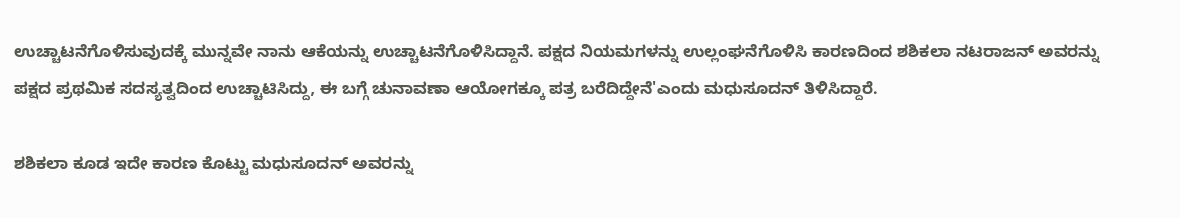ಉಚ್ಚಾಟನೆಗೊಳಿಸುವುದಕ್ಕೆ ಮುನ್ನವೇ ನಾನು ಆಕೆಯನ್ನು ಉಚ್ಚಾಟನೆಗೊಳಿಸಿದ್ದಾನೆ. ಪಕ್ಷದ ನಿಯಮಗಳನ್ನು ಉಲ್ಲಂಘನೆಗೊಳಿಸಿ ಕಾರಣದಿಂದ ಶಶಿಕಲಾ ನಟರಾಜನ್ ಅವರನ್ನು ಪಕ್ಷದ ಪ್ರಥಮಿಕ ಸದಸ್ಯತ್ವದಿಂದ ಉಚ್ಚಾಟಿಸಿದ್ದು, ಈ ಬಗ್ಗೆ ಚುನಾವಣಾ ಆಯೋಗಕ್ಕೂ ಪತ್ರ ಬರೆದಿದ್ದೇನೆ'ಎಂದು ಮಧುಸೂದನ್ ತಿಳಿಸಿದ್ದಾರೆ.

ಶಶಿಕಲಾ ಕೂಡ ಇದೇ ಕಾರಣ ಕೊಟ್ಟು ಮಧುಸೂದನ್ ಅವರನ್ನು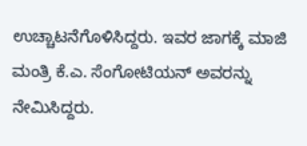ಉಚ್ಚಾಟನೆಗೊಳಿಸಿದ್ದರು. ಇವರ ಜಾಗಕ್ಕೆ ಮಾಜಿ ಮಂತ್ರಿ ಕೆ.ಎ. ಸೆಂಗೋಟಿಯನ್ ಅವರನ್ನು ನೇಮಿಸಿದ್ದರು.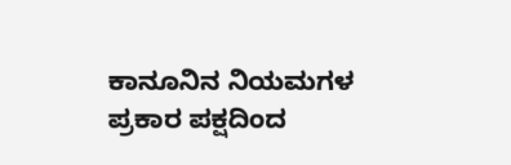ಕಾನೂನಿನ ನಿಯಮಗಳ ಪ್ರಕಾರ ಪಕ್ಷದಿಂದ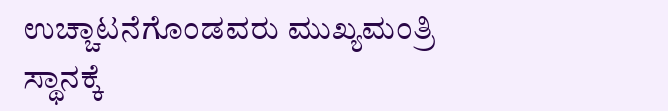ಉಚ್ಚಾಟನೆಗೊಂಡವರು ಮುಖ್ಯಮಂತ್ರಿ ಸ್ಥಾನಕ್ಕೆ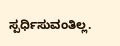ಸ್ಪರ್ಧಿಸುವಂತಿಲ್ಲ.